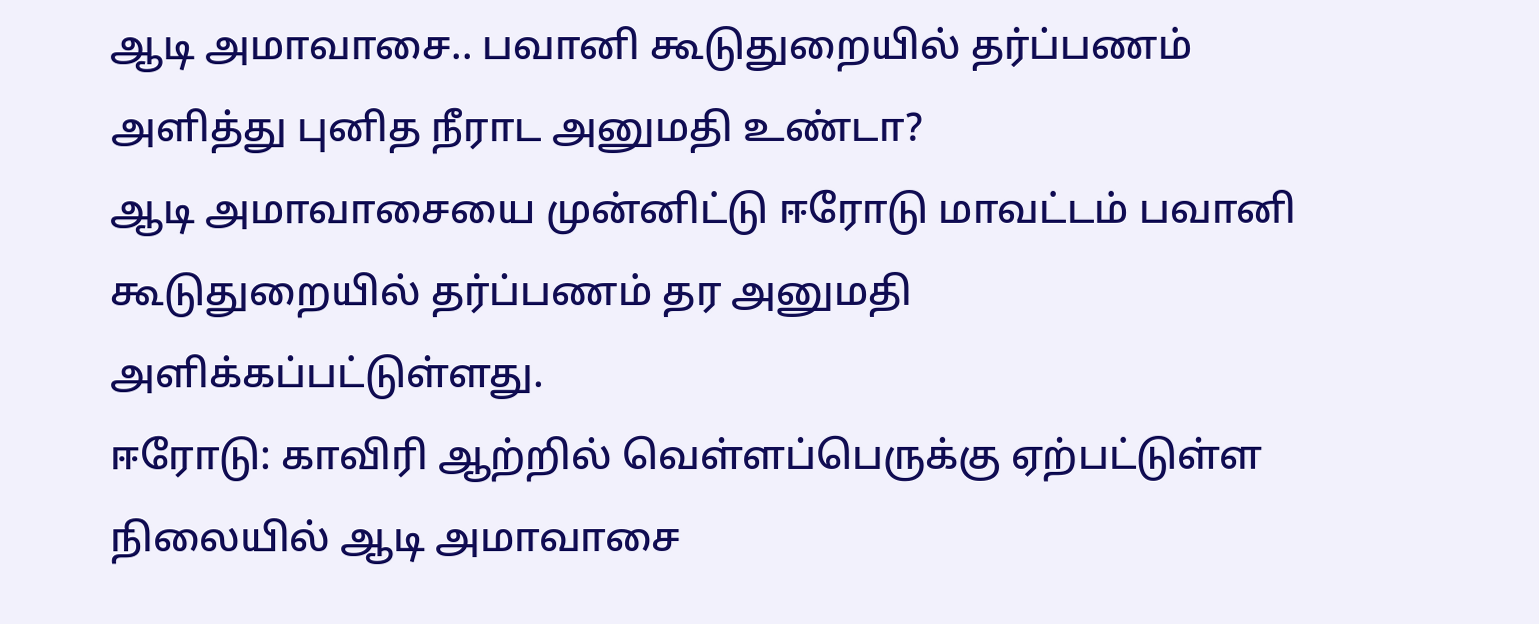ஆடி அமாவாசை.. பவானி கூடுதுறையில் தர்ப்பணம் அளித்து புனித நீராட அனுமதி உண்டா?
ஆடி அமாவாசையை முன்னிட்டு ஈரோடு மாவட்டம் பவானி கூடுதுறையில் தர்ப்பணம் தர அனுமதி அளிக்கப்பட்டுள்ளது.
ஈரோடு: காவிரி ஆற்றில் வெள்ளப்பெருக்கு ஏற்பட்டுள்ள நிலையில் ஆடி அமாவாசை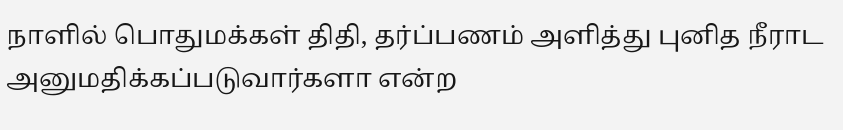நாளில் பொதுமக்கள் திதி, தர்ப்பணம் அளித்து புனித நீராட அனுமதிக்கப்படுவார்களா என்ற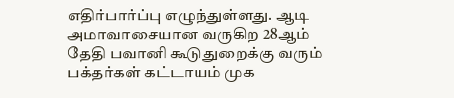எதிர்பார்ப்பு எழுந்துள்ளது. ஆடி அமாவாசையான வருகிற 28ஆம் தேதி பவானி கூடுதுறைக்கு வரும் பக்தர்கள் கட்டாயம் முக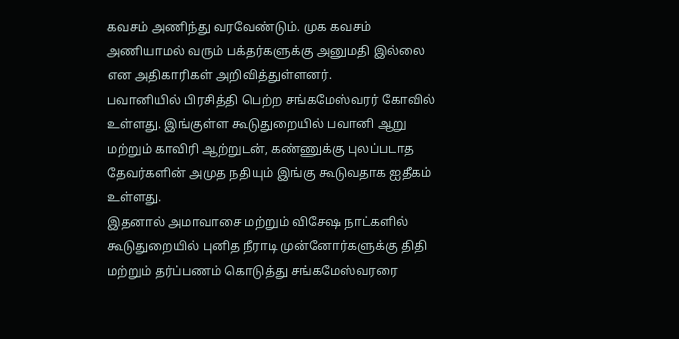கவசம் அணிந்து வரவேண்டும். முக கவசம் அணியாமல் வரும் பக்தர்களுக்கு அனுமதி இல்லை என அதிகாரிகள் அறிவித்துள்ளனர்.
பவானியில் பிரசித்தி பெற்ற சங்கமேஸ்வரர் கோவில் உள்ளது. இங்குள்ள கூடுதுறையில் பவானி ஆறு மற்றும் காவிரி ஆற்றுடன், கண்ணுக்கு புலப்படாத தேவர்களின் அமுத நதியும் இங்கு கூடுவதாக ஐதீகம் உள்ளது.
இதனால் அமாவாசை மற்றும் விசேஷ நாட்களில் கூடுதுறையில் புனித நீராடி முன்னோர்களுக்கு திதி மற்றும் தர்ப்பணம் கொடுத்து சங்கமேஸ்வரரை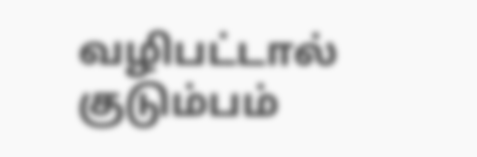வழிபட்டால் குடும்பம்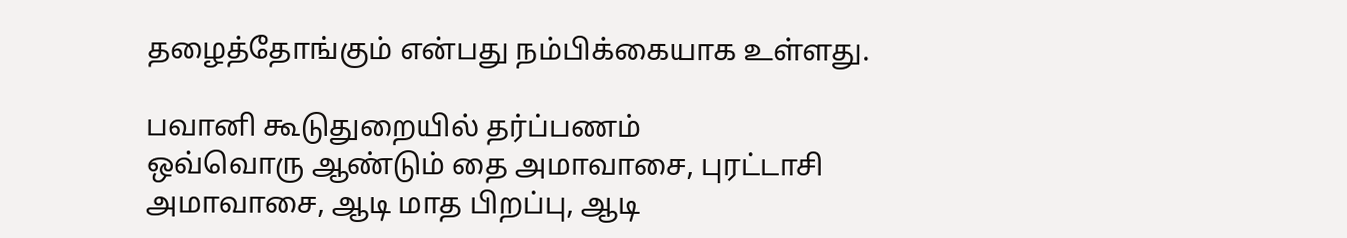தழைத்தோங்கும் என்பது நம்பிக்கையாக உள்ளது.

பவானி கூடுதுறையில் தர்ப்பணம்
ஒவ்வொரு ஆண்டும் தை அமாவாசை, புரட்டாசி அமாவாசை, ஆடி மாத பிறப்பு, ஆடி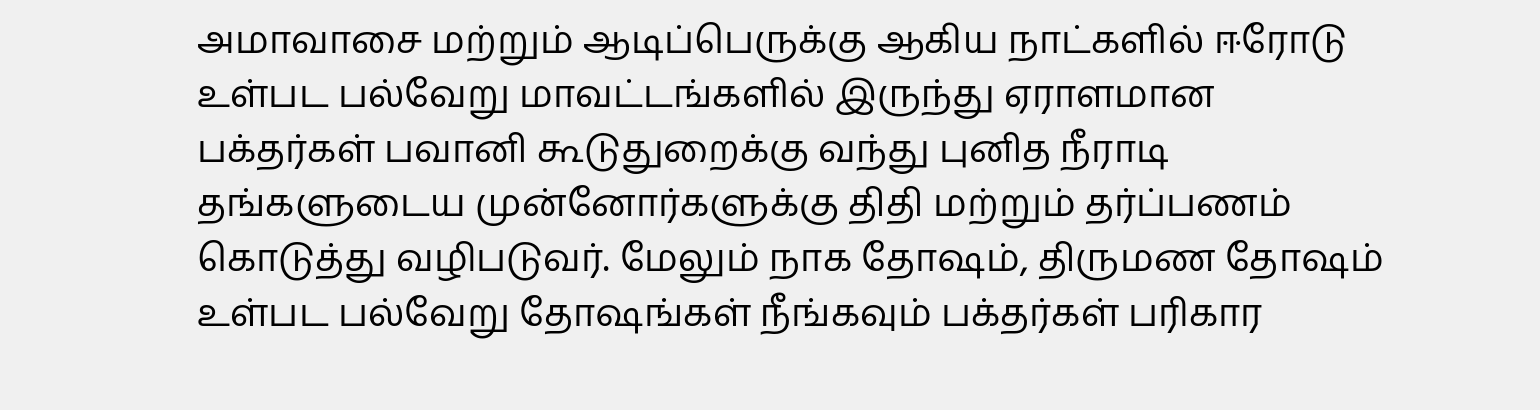அமாவாசை மற்றும் ஆடிப்பெருக்கு ஆகிய நாட்களில் ஈரோடு உள்பட பல்வேறு மாவட்டங்களில் இருந்து ஏராளமான பக்தர்கள் பவானி கூடுதுறைக்கு வந்து புனித நீராடி தங்களுடைய முன்னோர்களுக்கு திதி மற்றும் தர்ப்பணம் கொடுத்து வழிபடுவர். மேலும் நாக தோஷம், திருமண தோஷம் உள்பட பல்வேறு தோஷங்கள் நீங்கவும் பக்தர்கள் பரிகார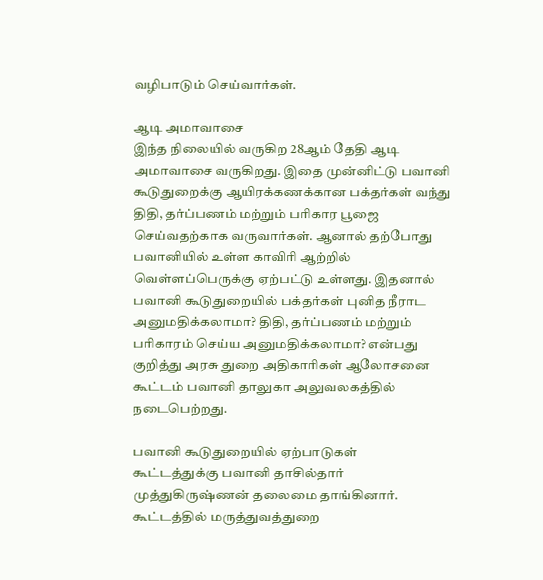வழிபாடும் செய்வார்கள்.

ஆடி அமாவாசை
இந்த நிலையில் வருகிற 28ஆம் தேதி ஆடி அமாவாசை வருகிறது. இதை முன்னிட்டு பவானி கூடுதுறைக்கு ஆயிரக்கணக்கான பக்தர்கள் வந்து திதி, தர்ப்பணம் மற்றும் பரிகார பூஜை செய்வதற்காக வருவார்கள். ஆனால் தற்போது பவானியில் உள்ள காவிரி ஆற்றில் வெள்ளப்பெருக்கு ஏற்பட்டு உள்ளது. இதனால் பவானி கூடுதுறையில் பக்தர்கள் புனித நீராட அனுமதிக்கலாமா? திதி, தர்ப்பணம் மற்றும் பரிகாரம் செய்ய அனுமதிக்கலாமா? என்பது குறித்து அரசு துறை அதிகாரிகள் ஆலோசனை கூட்டம் பவானி தாலுகா அலுவலகத்தில் நடைபெற்றது.

பவானி கூடுதுறையில் ஏற்பாடுகள்
கூட்டத்துக்கு பவானி தாசில்தார் முத்துகிருஷ்ணன் தலைமை தாங்கினார். கூட்டத்தில் மருத்துவத்துறை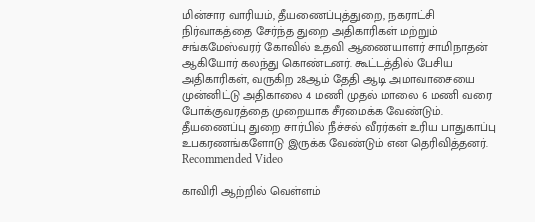மின்சார வாரியம், தீயணைப்புத்துறை, நகராட்சி நிர்வாகத்தை சேர்ந்த துறை அதிகாரிகள் மற்றும் சங்கமேஸ்வரர் கோவில் உதவி ஆணையாளர் சாமிநாதன் ஆகியோர் கலந்து கொண்டனர். கூட்டத்தில் பேசிய அதிகாரிகள், வருகிற 28ஆம் தேதி ஆடி அமாவாசையை முன்னிட்டு அதிகாலை 4 மணி முதல் மாலை 6 மணி வரை போக்குவரத்தை முறையாக சீரமைக்க வேண்டும். தீயணைப்பு துறை சார்பில் நீச்சல் வீரர்கள் உரிய பாதுகாப்பு உபகரணங்களோடு இருக்க வேண்டும் என தெரிவித்தனர்.
Recommended Video

காவிரி ஆற்றில் வெள்ளம்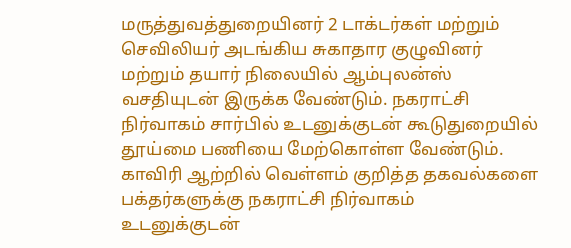மருத்துவத்துறையினர் 2 டாக்டர்கள் மற்றும் செவிலியர் அடங்கிய சுகாதார குழுவினர் மற்றும் தயார் நிலையில் ஆம்புலன்ஸ் வசதியுடன் இருக்க வேண்டும். நகராட்சி நிர்வாகம் சார்பில் உடனுக்குடன் கூடுதுறையில் தூய்மை பணியை மேற்கொள்ள வேண்டும். காவிரி ஆற்றில் வெள்ளம் குறித்த தகவல்களை பக்தர்களுக்கு நகராட்சி நிர்வாகம் உடனுக்குடன்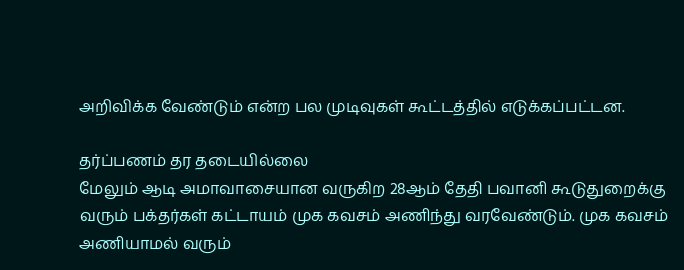அறிவிக்க வேண்டும் என்ற பல முடிவுகள் கூட்டத்தில் எடுக்கப்பட்டன.

தர்ப்பணம் தர தடையில்லை
மேலும் ஆடி அமாவாசையான வருகிற 28ஆம் தேதி பவானி கூடுதுறைக்கு வரும் பக்தர்கள் கட்டாயம் முக கவசம் அணிந்து வரவேண்டும். முக கவசம் அணியாமல் வரும்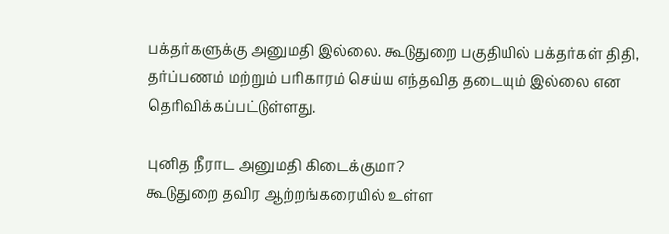பக்தர்களுக்கு அனுமதி இல்லை. கூடுதுறை பகுதியில் பக்தர்கள் திதி, தர்ப்பணம் மற்றும் பரிகாரம் செய்ய எந்தவித தடையும் இல்லை என தெரிவிக்கப்பட்டுள்ளது.

புனித நீராட அனுமதி கிடைக்குமா?
கூடுதுறை தவிர ஆற்றங்கரையில் உள்ள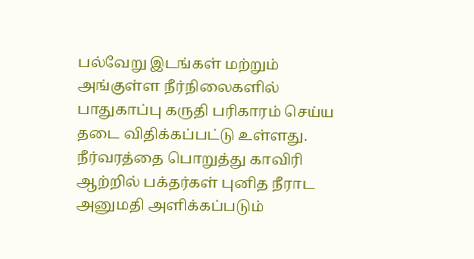பல்வேறு இடங்கள் மற்றும் அங்குள்ள நீர்நிலைகளில் பாதுகாப்பு கருதி பரிகாரம் செய்ய தடை விதிக்கப்பட்டு உள்ளது. நீர்வரத்தை பொறுத்து காவிரி ஆற்றில் பக்தர்கள் புனித நீராட அனுமதி அளிக்கப்படும்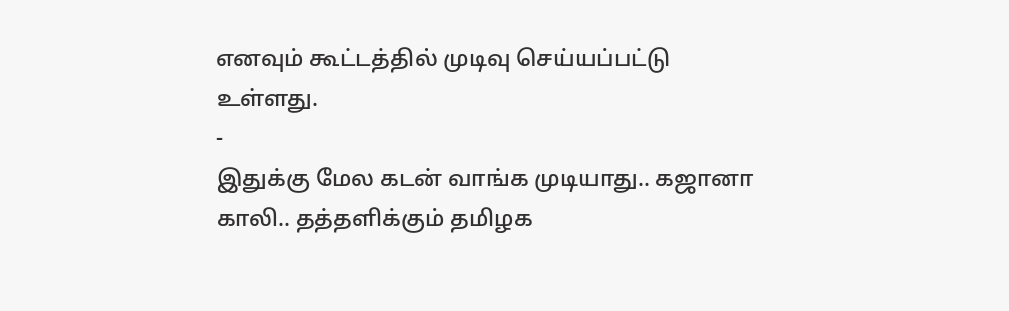எனவும் கூட்டத்தில் முடிவு செய்யப்பட்டு உள்ளது.
-
இதுக்கு மேல கடன் வாங்க முடியாது.. கஜானா காலி.. தத்தளிக்கும் தமிழக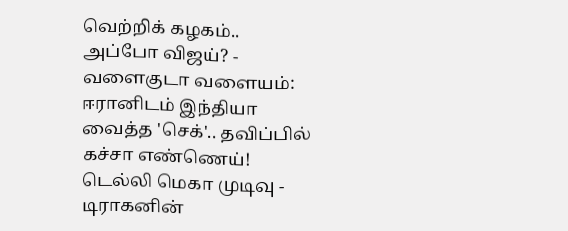வெற்றிக் கழகம்.. அப்போ விஜய்? -
வளைகுடா வளையம்: ஈரானிடம் இந்தியா வைத்த 'செக்'.. தவிப்பில் கச்சா எண்ணெய்! டெல்லி மெகா முடிவு -
டிராகனின்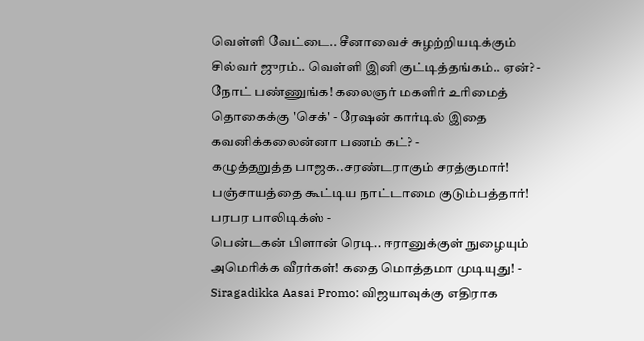வெள்ளி வேட்டை.. சீனாவைச் சுழற்றியடிக்கும் சில்வர் ஜுரம்.. வெள்ளி இனி குட்டித்தங்கம்.. ஏன்? -
நோட் பண்ணுங்க! கலைஞர் மகளிர் உரிமைத் தொகைக்கு 'செக்' - ரேஷன் கார்டில் இதை கவனிக்கலைன்னா பணம் கட்? -
கழுத்தறுத்த பாஜக..சரண்டராகும் சரத்குமார்! பஞ்சாயத்தை கூட்டிய நாட்டாமை குடும்பத்தார்! பரபர பாலிடிக்ஸ் -
பென்டகன் பிளான் ரெடி.. ஈரானுக்குள் நுழையும் அமெரிக்க வீரர்கள்! கதை மொத்தமா முடியுது! -
Siragadikka Aasai Promo: விஜயாவுக்கு எதிராக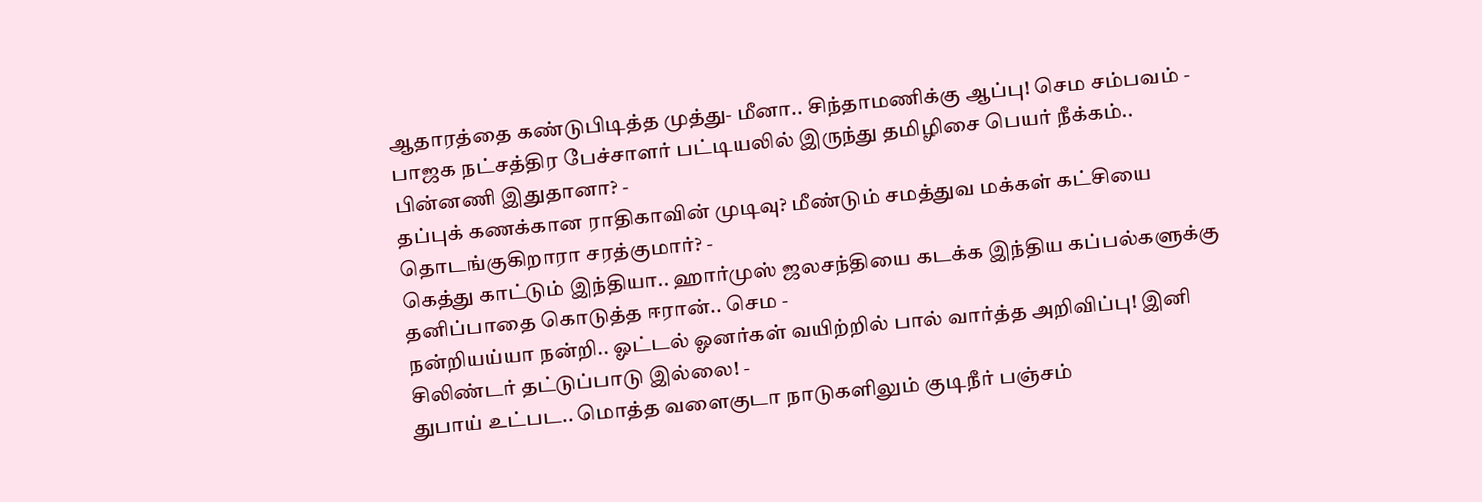ஆதாரத்தை கண்டுபிடித்த முத்து- மீனா.. சிந்தாமணிக்கு ஆப்பு! செம சம்பவம் -
பாஜக நட்சத்திர பேச்சாளர் பட்டியலில் இருந்து தமிழிசை பெயர் நீக்கம்.. பின்னணி இதுதானா? -
தப்புக் கணக்கான ராதிகாவின் முடிவு? மீண்டும் சமத்துவ மக்கள் கட்சியை தொடங்குகிறாரா சரத்குமார்? -
கெத்து காட்டும் இந்தியா.. ஹார்முஸ் ஜலசந்தியை கடக்க இந்திய கப்பல்களுக்கு தனிப்பாதை கொடுத்த ஈரான்.. செம -
நன்றியய்யா நன்றி.. ஓட்டல் ஓனர்கள் வயிற்றில் பால் வார்த்த அறிவிப்பு! இனி சிலிண்டர் தட்டுப்பாடு இல்லை! -
துபாய் உட்பட.. மொத்த வளைகுடா நாடுகளிலும் குடிநீர் பஞ்சம்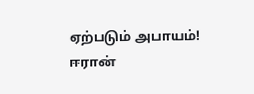ஏற்படும் அபாயம்! ஈரான்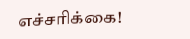எச்சரிக்கை!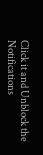Click it and Unblock the Notifications